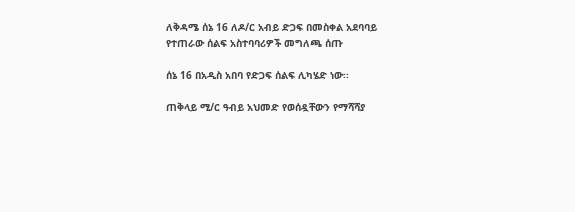ለቅዳሜ ሰኔ 16 ለዶ/ር አብይ ድጋፍ በመስቀል አደባባይ የተጠራው ሰልፍ አስተባባሪዎች መግለጫ ሰጡ

ሰኔ 16 በአዲስ አበባ የድጋፍ ሰልፍ ሊካሄድ ነው፡፡

ጠቅላይ ሚ/ር ዓብይ አህመድ የወሰዷቸውን የማሻሻያ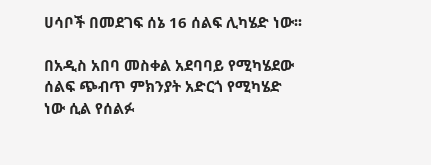ሀሳቦች በመደገፍ ሰኔ 16 ሰልፍ ሊካሄድ ነው፡፡

በአዲስ አበባ መስቀል አደባባይ የሚካሄደው ሰልፍ ጭብጥ ምክንያት አድርጎ የሚካሄድ ነው ሲል የሰልፉ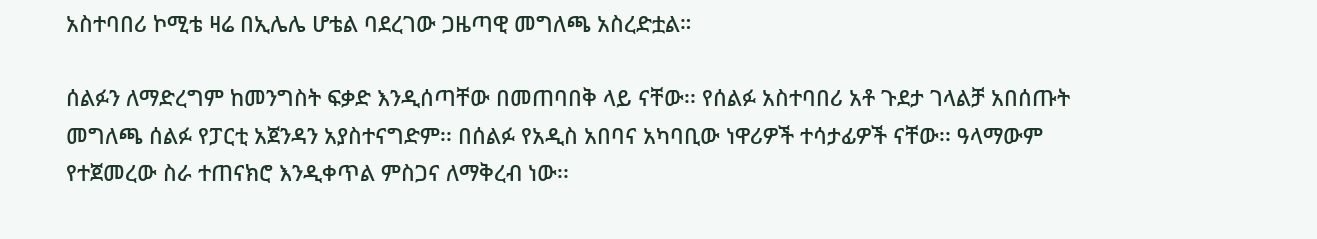አስተባበሪ ኮሚቴ ዛሬ በኢሌሌ ሆቴል ባደረገው ጋዜጣዊ መግለጫ አስረድቷል።

ሰልፉን ለማድረግም ከመንግስት ፍቃድ እንዲሰጣቸው በመጠባበቅ ላይ ናቸው፡፡ የሰልፉ አስተባበሪ አቶ ጉደታ ገላልቻ አበሰጡት መግለጫ ሰልፉ የፓርቲ አጀንዳን አያስተናግድም፡፡ በሰልፉ የአዲስ አበባና አካባቢው ነዋሪዎች ተሳታፊዎች ናቸው፡፡ ዓላማውም የተጀመረው ስራ ተጠናክሮ እንዲቀጥል ምስጋና ለማቅረብ ነው፡፡